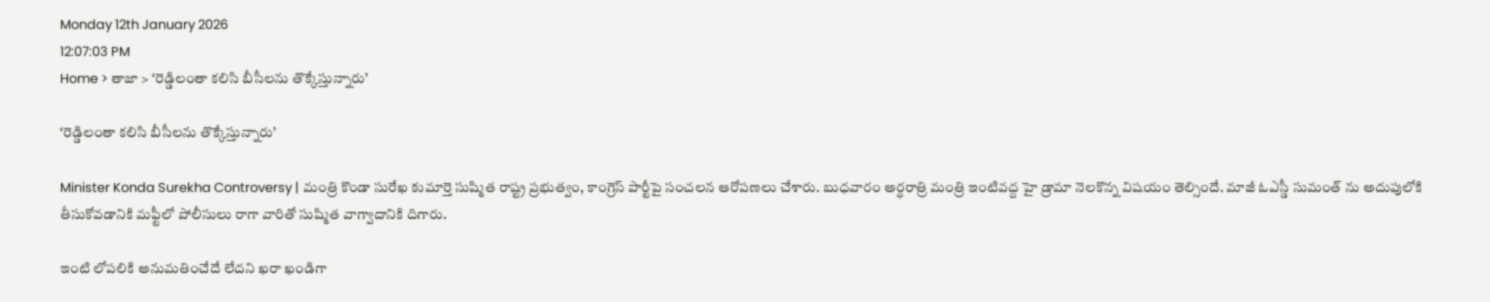Monday 12th January 2026
12:07:03 PM
Home > తాజా > ‘రెడ్డిలంతా కలిసి బీసీలను తొక్కేస్తున్నారు’

‘రెడ్డిలంతా కలిసి బీసీలను తొక్కేస్తున్నారు’

Minister Konda Surekha Controversy | మంత్రి కొండా సురేఖ కుమార్తె సుష్మిత రాష్ట్ర ప్రభుత్వం, కాంగ్రెస్ పార్టీపై సంచలన ఆరోపణలు చేశారు. బుధవారం అర్ధరాత్రి మంత్రి ఇంటివద్ద హై డ్రామా నెలకొన్న విషయం తెల్సిందే. మాజీ ఓఎస్డీ సుమంత్ ను అదుపులోకి తీసుకోవడానికి మఫ్టీలో పోలీసులు రాగా వారితో సుష్మిత వాగ్వాదానికి దిగారు.

ఇంటి లోపలికి అనుమతించేదే లేదని ఖరా ఖండిగా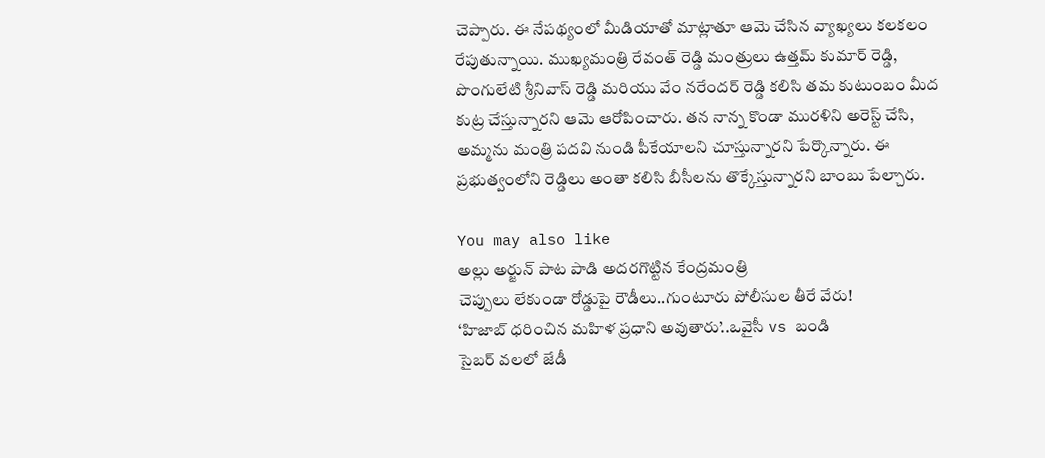చెప్పారు. ఈ నేపథ్యంలో మీడియాతో మాట్లాతూ ఆమె చేసిన వ్యాఖ్యలు కలకలం రేపుతున్నాయి. ముఖ్యమంత్రి రేవంత్ రెడ్డి మంత్రులు ఉత్తమ్ కుమార్ రెడ్డి, పొంగులేటి శ్రీనివాస్ రెడ్డి మరియు వేం నరేందర్ రెడ్డి కలిసి తమ కుటుంబం మీద కుట్ర చేస్తున్నారని ఆమె ఆరోపించారు. తన నాన్న కొండా మురళిని అరెస్ట్ చేసి, అమ్మను మంత్రి పదవి నుండి పీకేయాలని చూస్తున్నారని పేర్కొన్నారు. ఈ ప్రభుత్వంలోని రెడ్డిలు అంతా కలిసి బీసీలను తొక్కేస్తున్నారని బాంబు పేల్చారు.

You may also like
అల్లు అర్జున్ పాట పాడి అదరగొట్టిన కేంద్రమంత్రి
చెప్పులు లేకుండా రోడ్డుపై రౌడీలు..గుంటూరు పోలీసుల తీరే వేరు!
‘హిజాబ్ ధరించిన మహిళ ప్రధాని అవుతారు’..ఒవైసీ vs బండి
సైబర్ వలలో జేడీ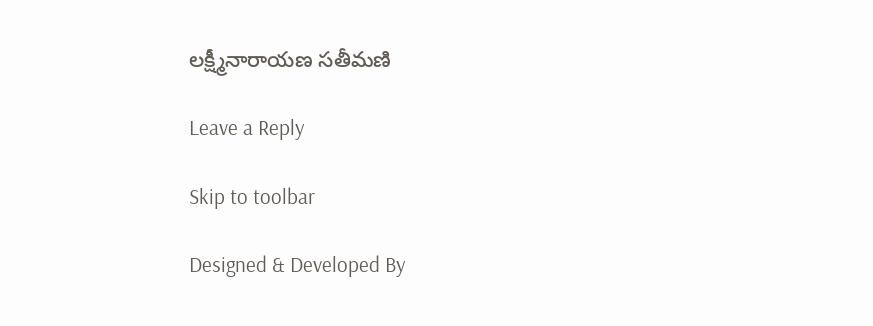లక్ష్మీనారాయణ సతీమణి

Leave a Reply

Skip to toolbar

Designed & Developed By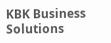KBK Business Solutions